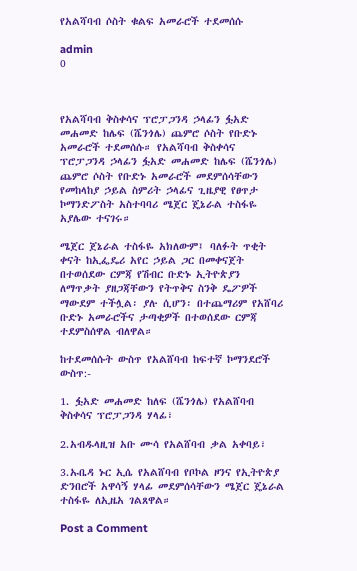የአልሻባብ ሶስት ቁልፍ አመራሮች ተደመሰሱ

admin
0



የአልሻባብ ቅስቀሳና ፕሮፓጋንዳ ኃላፊን ፏአድ መሐመድ ከሌፍ (ሼንጎሌ) ጨምሮ ሶስት የቡድኑ አመራሮች ተደመሰሱ። የአልሻባብ ቅስቀሳና ፕሮፓጋንዳ ኃላፊን ፏአድ መሐመድ ከሌፍ (ሼንጎሌ) ጨምሮ ሶስት የቡድኑ አመራሮች መደምሰሳቸውን የመከላከያ ኃይል ስምሪት ኃላፊና ጊዜያዊ የፀጥታ ኮማንድፖስት አስተባባሪ ሜጀር ጄኔራል ተስፋዬ አያሌው ተናገሩ።

ሜጀር ጀኔራል ተስፋዬ አክለውም፤ ባለፉት ጥቂት ቀናት ከኢፌዴሪ አየር ኃይል ጋር በመቀናጀት በተወሰደው ርምጃ የሽብር ቡድኑ ኢትዮጵያን ለማጥቃት ያዘጋጃቸውን የትጥቅና ስንቅ ዴፖዎች ማውደም ተችሏል፡ ያሉ ሲሆን፡ በተጨማሪም የአሸባሪ ቡድኑ አመራሮችና ታጣቂዎች በተወሰደው ርምጃ ተደምስሰዋል ብለዋል።

ከተደመሰሱት ውስጥ የአልሸባብ ከፍተኛ ኮማንደሮች ውስጥ:-

1. ፏአድ መሐመድ ከለፍ (ሼንጎሌ) የአልሸባብ ቅስቀሳና ፕሮፓጋንዳ ሃላፊ፣

2.አብዱላዚዝ አቡ ሙሳ የአልሸባብ ቃል አቀባይ፣

3.ኡቤዳ ኑር ኢሴ የአልሸባብ የቦኮል ዞንና የኢትዮጵያ ድንበሮች አዋሳኝ ሃላፊ መደምሰሳቸውን ሜጀር ጄኔራል ተስፋዬ ለኢዜአ ገልጸዋል።

Post a Comment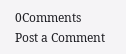0Comments
Post a Comment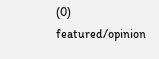(0)
featured/opinion